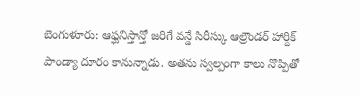బెంగుళూరు: ఆఫ్ఘనిస్తాన్తో జరిగే వన్డే సిరీస్కు ఆల్రౌండర్ హార్దిక్ పాండ్యా దూరం కానున్నాడు. అతను స్వల్పంగా కాలు నొప్పితో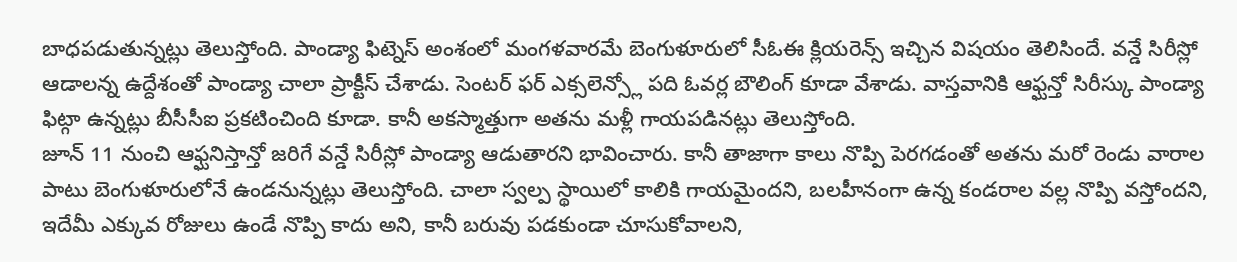బాధపడుతున్నట్లు తెలుస్తోంది. పాండ్యా ఫిట్నెస్ అంశంలో మంగళవారమే బెంగుళూరులో సీఓఈ క్లియరెన్స్ ఇచ్చిన విషయం తెలిసిందే. వన్డే సిరీస్లో ఆడాలన్న ఉద్దేశంతో పాండ్యా చాలా ప్రాక్టీస్ చేశాడు. సెంటర్ ఫర్ ఎక్సలెన్స్లో పది ఓవర్ల బౌలింగ్ కూడా వేశాడు. వాస్తవానికి ఆఫ్ఘన్తో సిరీస్కు పాండ్యా ఫిట్గా ఉన్నట్లు బీసీసీఐ ప్రకటించింది కూడా. కానీ అకస్మాత్తుగా అతను మళ్లీ గాయపడినట్లు తెలుస్తోంది.
జూన్ 11 నుంచి ఆఫ్ఘనిస్తాన్తో జరిగే వన్డే సిరీస్లో పాండ్యా ఆడుతారని భావించారు. కానీ తాజాగా కాలు నొప్పి పెరగడంతో అతను మరో రెండు వారాల పాటు బెంగుళూరులోనే ఉండనున్నట్లు తెలుస్తోంది. చాలా స్వల్ప స్థాయిలో కాలికి గాయమైందని, బలహీనంగా ఉన్న కండరాల వల్ల నొప్పి వస్తోందని, ఇదేమీ ఎక్కువ రోజులు ఉండే నొప్పి కాదు అని, కానీ బరువు పడకుండా చూసుకోవాలని,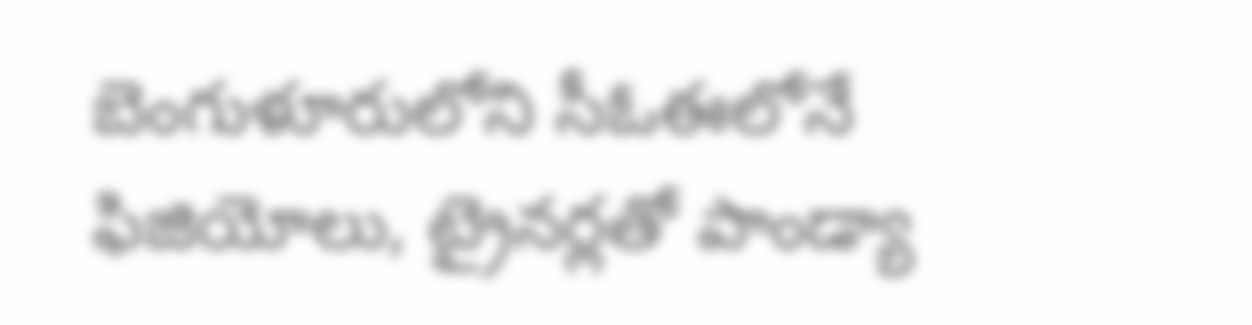బెంగుళూరులోని సీఓఈలోనే ఫిజియోలు, ట్రైనర్లతో పాండ్యా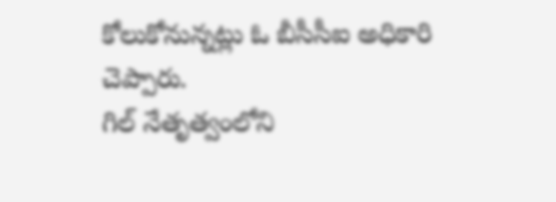కోలుకోనున్నట్లు ఓ బీసీసీఐ అధికారి చెప్పారు.
గిల్ నేతృత్వంలోని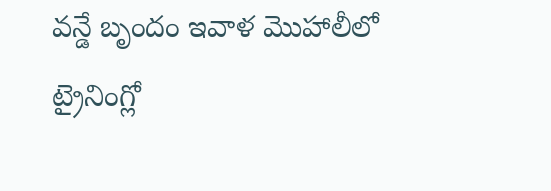వన్డే బృందం ఇవాళ మొహాలీలో ట్రైనింగ్లో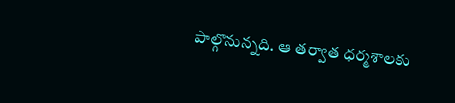పాల్గొనున్నది. ఆ తర్వాత ధర్మశాలకు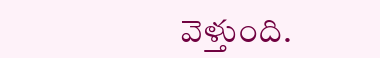వెళ్తుంది.